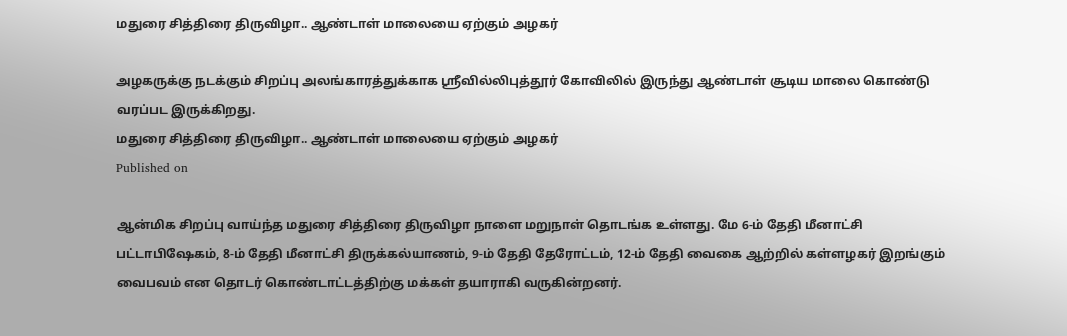மதுரை சித்திரை திருவிழா.. ஆண்டாள் மாலையை ஏற்கும் அழகர்

அழகருக்கு நடக்கும் சிறப்பு அலங்காரத்துக்காக ஸ்ரீவில்லிபுத்தூர் கோவிலில் இருந்து ஆண்டாள் சூடிய மாலை கொண்டு வரப்பட இருக்கிறது.
மதுரை சித்திரை திருவிழா.. ஆண்டாள் மாலையை ஏற்கும் அழகர்
Published on

ஆன்மிக சிறப்பு வாய்ந்த மதுரை சித்திரை திருவிழா நாளை மறுநாள் தொடங்க உள்ளது. மே 6-ம் தேதி மீனாட்சி பட்டாபிஷேகம், 8-ம் தேதி மீனாட்சி திருக்கல்யாணம், 9-ம் தேதி தேரோட்டம், 12-ம் தேதி வைகை ஆற்றில் கள்ளழகர் இறங்கும் வைபவம் என தொடர் கொண்டாட்டத்திற்கு மக்கள் தயாராகி வருகின்றனர்.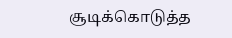சூடிக்கொடுத்த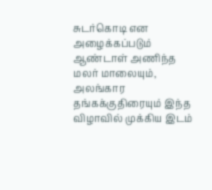சுடர்கொடி என அழைக்கப்படும் ஆண்டாள் அணிந்த மலர் மாலையும், அலங்கார தங்கக்குதிரையும் இந்த விழாவில் முக்கிய இடம்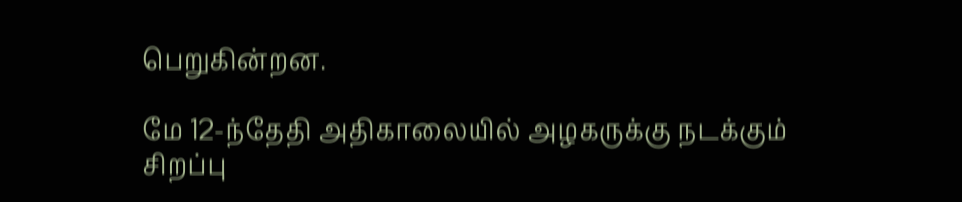பெறுகின்றன.

மே 12-ந்தேதி அதிகாலையில் அழகருக்கு நடக்கும் சிறப்பு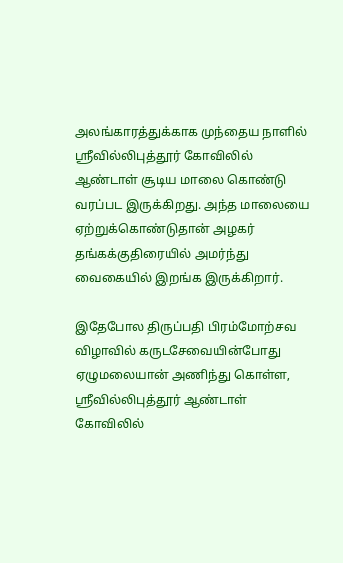அலங்காரத்துக்காக முந்தைய நாளில் ஸ்ரீவில்லிபுத்தூர் கோவிலில் ஆண்டாள் சூடிய மாலை கொண்டு வரப்பட இருக்கிறது. அந்த மாலையை ஏற்றுக்கொண்டுதான் அழகர் தங்கக்குதிரையில் அமர்ந்து வைகையில் இறங்க இருக்கிறார்.

இதேபோல திருப்பதி பிரம்மோற்சவ விழாவில் கருடசேவையின்போது ஏழுமலையான் அணிந்து கொள்ள, ஸ்ரீவில்லிபுத்தூர் ஆண்டாள் கோவிலில்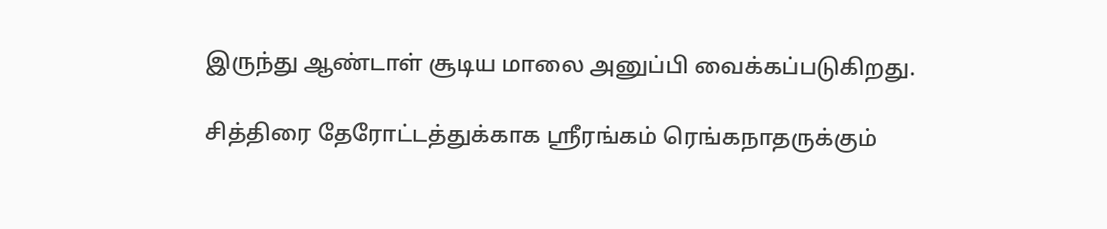இருந்து ஆண்டாள் சூடிய மாலை அனுப்பி வைக்கப்படுகிறது.

சித்திரை தேரோட்டத்துக்காக ஸ்ரீரங்கம் ரெங்கநாதருக்கும்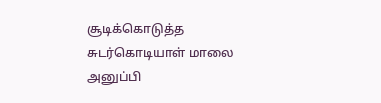சூடிக்கொடுத்த சுடர்கொடியாள் மாலை அனுப்பி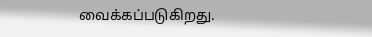வைக்கப்படுகிறது.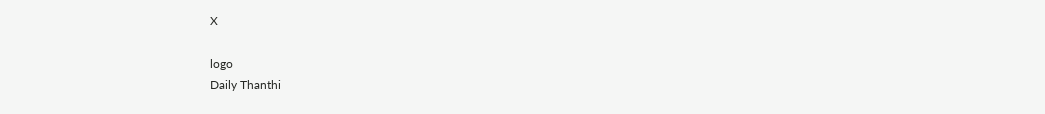X

logo
Daily Thanthi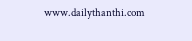www.dailythanthi.com